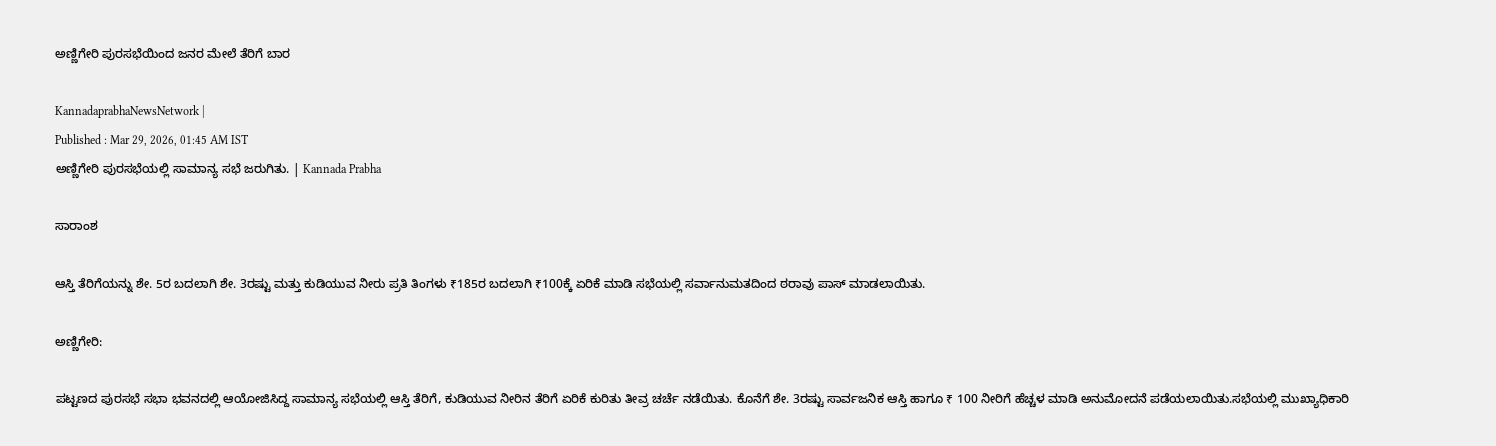ಅಣ್ಣಿಗೇರಿ ಪುರಸಭೆಯಿಂದ ಜನರ ಮೇಲೆ ತೆರಿಗೆ ಬಾರ

KannadaprabhaNewsNetwork |
Published : Mar 29, 2026, 01:45 AM IST
ಅಣ್ಣಿಗೇರಿ ಪುರಸಭೆಯಲ್ಲಿ ಸಾಮಾನ್ಯ ಸಭೆ ಜರುಗಿತು. | Kannada Prabha

ಸಾರಾಂಶ

ಆಸ್ತಿ ತೆರಿಗೆಯನ್ನು ಶೇ. 5ರ ಬದಲಾಗಿ ಶೇ. 3ರಷ್ಟು ಮತ್ತು ಕುಡಿಯುವ ನೀರು ಪ್ರತಿ ತಿಂಗಳು ₹185ರ ಬದಲಾಗಿ ₹100ಕ್ಕೆ ಏರಿಕೆ ಮಾಡಿ ಸಭೆಯಲ್ಲಿ ಸರ್ವಾನುಮತದಿಂದ ಠರಾವು ಪಾಸ್ ಮಾಡಲಾಯಿತು.

ಅಣ್ಣಿಗೇರಿ:

ಪಟ್ಟಣದ ಪುರಸಭೆ ಸಭಾ ಭವನದಲ್ಲಿ ಆಯೋಜಿಸಿದ್ದ ಸಾಮಾನ್ಯ ಸಭೆಯಲ್ಲಿ ಆಸ್ತಿ ತೆರಿಗೆ, ಕುಡಿಯುವ ನೀರಿನ ತೆರಿಗೆ ಏರಿಕೆ ಕುರಿತು ತೀವ್ರ ಚರ್ಚೆ ನಡೆಯಿತು. ಕೊನೆಗೆ ಶೇ. 3ರಷ್ಟು ಸಾರ್ವಜನಿಕ ಆಸ್ತಿ ಹಾಗೂ ₹ 100 ನೀರಿಗೆ ಹೆಚ್ಚಳ ಮಾಡಿ ಅನುಮೋದನೆ ಪಡೆಯಲಾಯಿತು.ಸಭೆಯಲ್ಲಿ ಮುಖ್ಯಾಧಿಕಾರಿ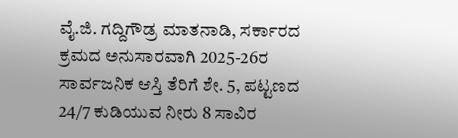ವೈ.ಜಿ. ಗದ್ದಿಗೌಡ್ರ ಮಾತನಾಡಿ, ಸರ್ಕಾರದ ಕ್ರಮದ ಅನುಸಾರವಾಗಿ 2025-26ರ ಸಾರ್ವಜನಿಕ ಆಸ್ತಿ ತೆರಿಗೆ ಶೇ. 5, ಪಟ್ಟಣದ 24/7 ಕುಡಿಯುವ ನೀರು 8 ಸಾವಿರ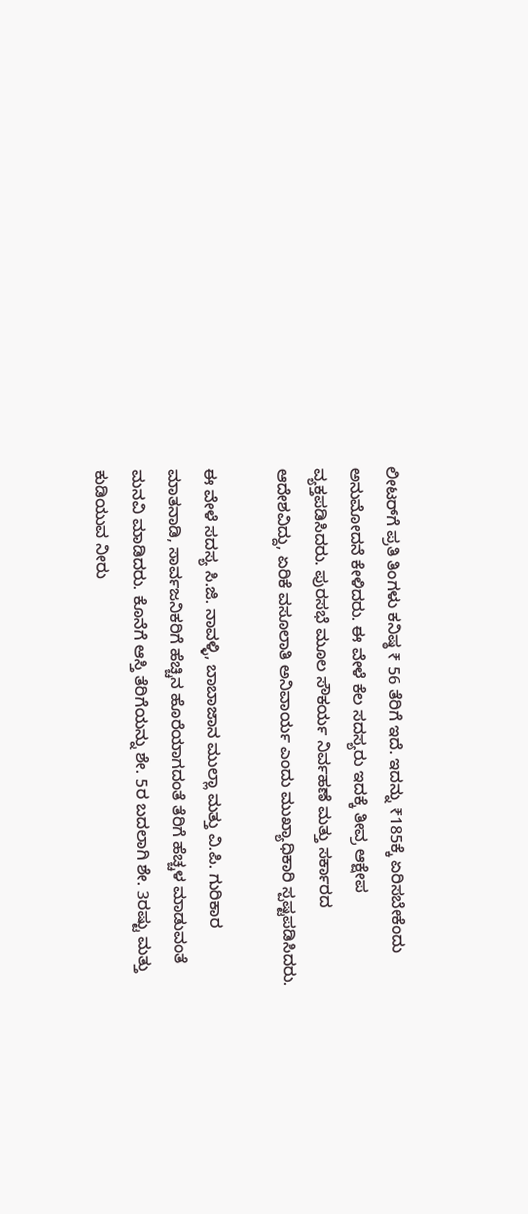ಲೀಟರ್‌ಗೆ ಪ್ರತಿ ತಿಂಗಳು ಕನಿಷ್ಠ ₹ 56 ತೆರಿಗೆ ಇದೆ. ಇದನ್ನು ₹185ಕ್ಕೆ ಏರಿಸಬೇಕೆಂದು ಅನುಮೋದನೆ ಕೇಳಿದರು. ಈ ವೇಳೆ ಕೆಲ ಸದಸ್ಯರು ಇದಕ್ಕೆ ತೀವ್ರ ಆಕ್ಷೇಪ ವ್ಯಕ್ತಪಡಿಸಿದರು. ಪುರಸಭೆ ಮೂಲ ಸೌಕರ್ಯ ನಿರ್ವಹಣೆ ಮತ್ತು ಸರ್ಕಾರದ ಆದೇಶವಿದ್ದು, ಏರಿಕೆ ವಸೂಲಾತಿ ಅನಿವಾರ್ಯ ಎಂದು ಮುಖ್ಯಾಧಿಕಾರಿ ಸ್ಪಷ್ಟಪಡಿಸಿದರು.

ಈ ವೇಳೆ ಸದಸ್ಯ ಸಿ.ಜಿ. ನಾವಳ್ಳಿ, ಬಾಬಾಜಾನ ಮುಲ್ಲಾ ಮತ್ತು ವಿ.ಪಿ. ಗುರಿಕಾರ ಮಾತನಾಡಿ, ಸಾರ್ವಜನಿಕರಿಗೆ ಹೆಚ್ಚಿನ ಹೊರೆಯಾಗದಂತೆ ತೆರಿಗೆ ಹೆಚ್ಚಳ ಮಾಡುವಂತೆ ಮನವಿ ಮಾಡಿದರು. ಕೊನೆಗೆ ಆಸ್ತಿ ತೆರಿಗೆಯನ್ನು ಶೇ. 5ರ ಬದಲಾಗಿ ಶೇ. 3ರಷ್ಟು ಮತ್ತು ಕುಡಿಯುವ ನೀರು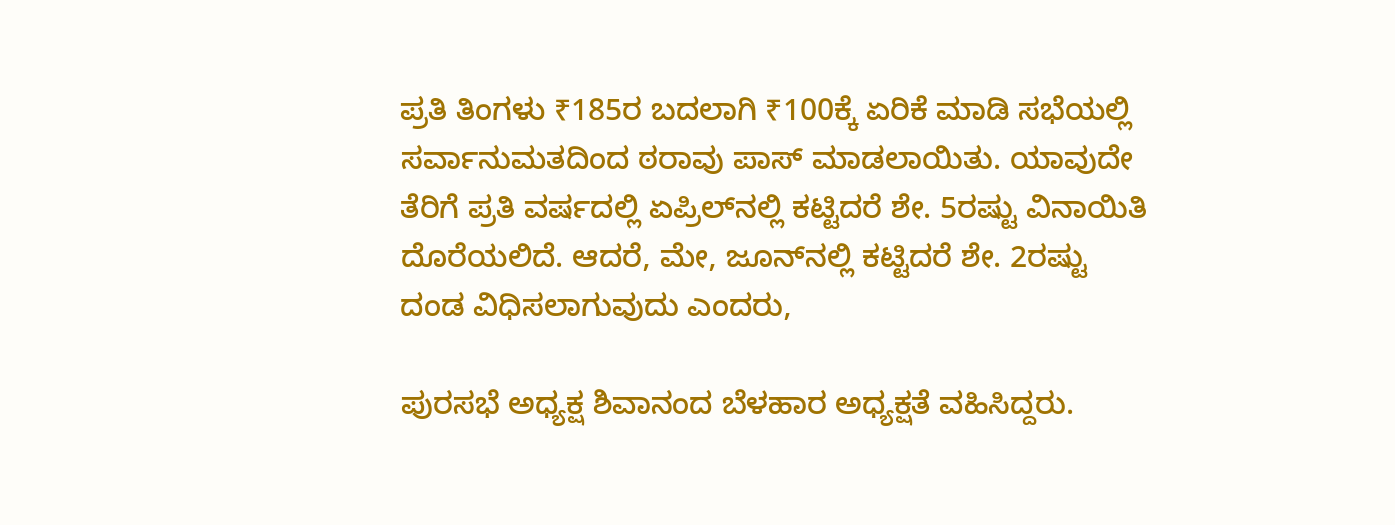ಪ್ರತಿ ತಿಂಗಳು ₹185ರ ಬದಲಾಗಿ ₹100ಕ್ಕೆ ಏರಿಕೆ ಮಾಡಿ ಸಭೆಯಲ್ಲಿ ಸರ್ವಾನುಮತದಿಂದ ಠರಾವು ಪಾಸ್ ಮಾಡಲಾಯಿತು. ಯಾವುದೇ ತೆರಿಗೆ ಪ್ರತಿ ವರ್ಷದಲ್ಲಿ ಏಪ್ರಿಲ್‌ನಲ್ಲಿ ಕಟ್ಟಿದರೆ ಶೇ. 5ರಷ್ಟು ವಿನಾಯಿತಿ ದೊರೆಯಲಿದೆ. ಆದರೆ, ಮೇ, ಜೂನ್‌ನಲ್ಲಿ ಕಟ್ಟಿದರೆ ಶೇ. 2ರಷ್ಟು ದಂಡ ವಿಧಿಸಲಾಗುವುದು ಎಂದರು,

ಪುರಸಭೆ ಅಧ್ಯಕ್ಷ ಶಿವಾನಂದ ಬೆಳಹಾರ ಅಧ್ಯಕ್ಷತೆ ವಹಿಸಿದ್ದರು.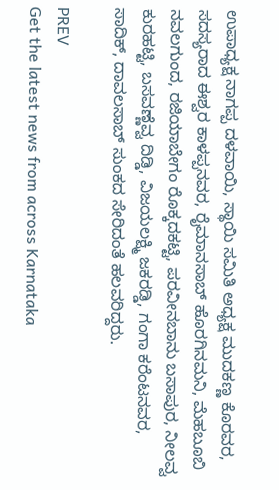ಉಪಾಧ್ಯಕ್ಷ ನಾಗಪ್ಪ ದಳವಾಯಿ, ಸ್ಥಾಯಿ ಸಮಿತಿ ಅಧ್ಯಕ್ಷ ಮುದಕಣ್ಣ ಕೊರವರ, ಸದಸ್ಯರಾದ ಈಶ್ವರ ಕಾಳಪ್ಪನವರ, ರೈಮಾನಸಾಬ್‌ ಹೊರಗಿನಮನಿ, ಮೆಹಬೂಬಿ ನವಲಗುಂದ, ರಜಿಯಾಬೇಗಂ ರೊಕ್ಕದಕಟ್ಟಿ, ಪರವೀನಬಾನು ಬಸಾಪುರ, ನೀಲವ್ವ ಕುರಹಟ್ಟಿ, ಬಸವಣ್ಣೆವ್ವ ದಿಡ್ಡಿ, ವಿಜಯಲಕ್ಷ್ಮಿ ಜಕರಡ್ಡಿ, ಗಂಗಾ ಕರೆಂಟನವರ, ಸಾದಿಕ್, ದಾವಲಸಾಬ್‌ ಸುಂಕದ ಸೇರಿದಂತೆ ಹಲವರಿದ್ದರು.

PREV
Get the latest news from across Karnataka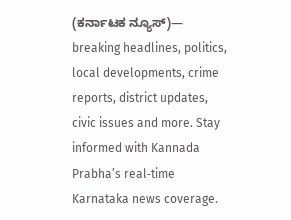(ಕರ್ನಾಟಕ ನ್ಯೂಸ್)— breaking headlines, politics, local developments, crime reports, district updates, civic issues and more. Stay informed with Kannada Prabha’s real‑time Karnataka news coverage.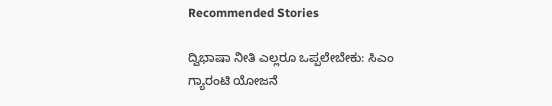Recommended Stories

ದ್ವಿಭಾಷಾ ನೀತಿ ಎಲ್ಲರೂ ಒಪ್ಪಲೇಬೇಕು: ಸಿಎಂ
ಗ್ಯಾರಂಟಿ ಯೋಜನೆ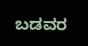ಬಡವರ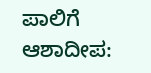ಪಾಲಿಗೆ ಆಶಾದೀಪ: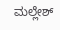ಮಲ್ಲೇಶ್